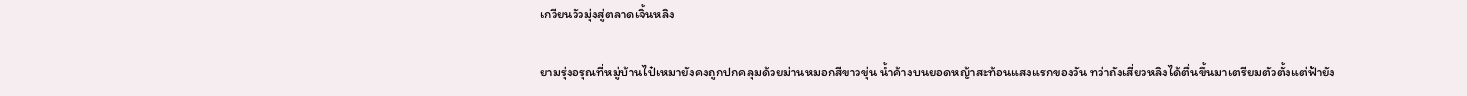เกวียนวัวมุ่งสู่ตลาดเจิ้นหลิง

ยามรุ่งอรุณที่หมู่บ้านไป๋เหมายังคงถูกปกคลุมด้วยม่านหมอกสีขาวขุ่น น้ำค้างบนยอดหญ้าสะท้อนแสงแรกของวัน ทว่าถังเสี่ยวหลิงได้ตื่นขึ้นมาเตรียมตัวตั้งแต่ฟ้ายัง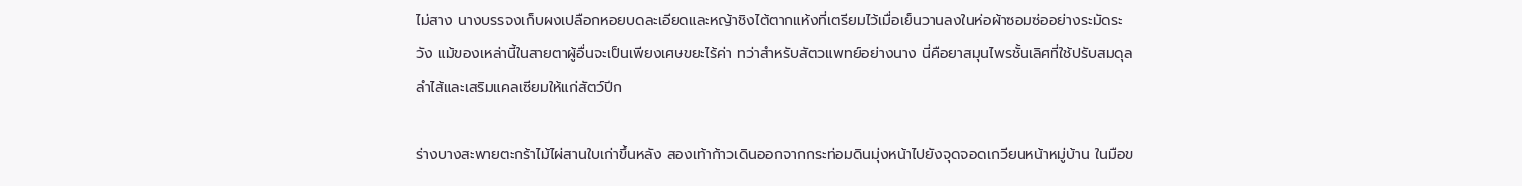ไม่สาง นางบรรจงเก็บผงเปลือกหอยบดละเอียดและหญ้าชิงไต้ตากแห้งที่เตรียมไว้เมื่อเย็นวานลงในห่อผ้าซอมซ่ออย่างระมัดระวัง แม้ของเหล่านี้ในสายตาผู้อื่นจะเป็นเพียงเศษขยะไร้ค่า ทว่าสำหรับสัตวแพทย์อย่างนาง นี่คือยาสมุนไพรชั้นเลิศที่ใช้ปรับสมดุลลำไส้และเสริมแคลเซียมให้แก่สัตว์ปีก

ร่างบางสะพายตะกร้าไม้ไผ่สานใบเก่าขึ้นหลัง สองเท้าก้าวเดินออกจากกระท่อมดินมุ่งหน้าไปยังจุดจอดเกวียนหน้าหมู่บ้าน ในมือข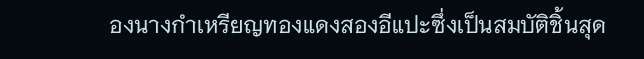องนางกำเหรียญทองแดงสองอีแปะซึ่งเป็นสมบัติชิ้นสุด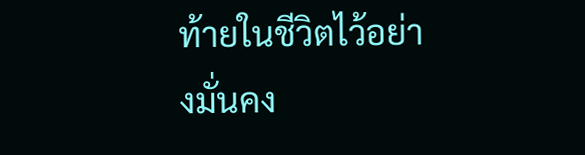ท้ายในชีวิตไว้อย่างมั่นคง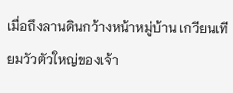เมื่อถึงลานดินกว้างหน้าหมู่บ้าน เกวียนเทียมวัวตัวใหญ่ของเจ้า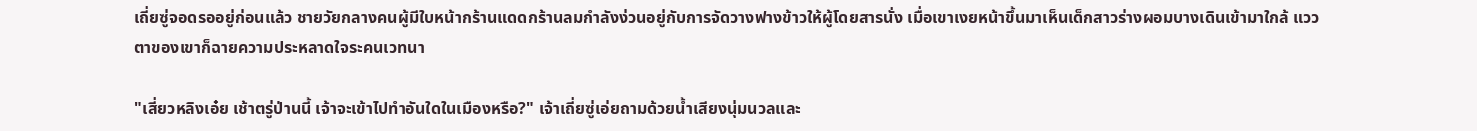เถี่ยซู่จอดรออยู่ก่อนแล้ว ชายวัยกลางคนผู้มีใบหน้ากร้านแดดกร้านลมกำลังง่วนอยู่กับการจัดวางฟางข้าวให้ผู้โดยสารนั่ง เมื่อเขาเงยหน้าขึ้นมาเห็นเด็กสาวร่างผอมบางเดินเข้ามาใกล้ แววตาของเขาก็ฉายความประหลาดใจระคนเวทนา

"เสี่ยวหลิงเอ๋ย เช้าตรู่ป่านนี้ เจ้าจะเข้าไปทำอันใดในเมืองหรือ?" เจ้าเถี่ยซู่เอ่ยถามด้วยน้ำเสียงนุ่มนวลและ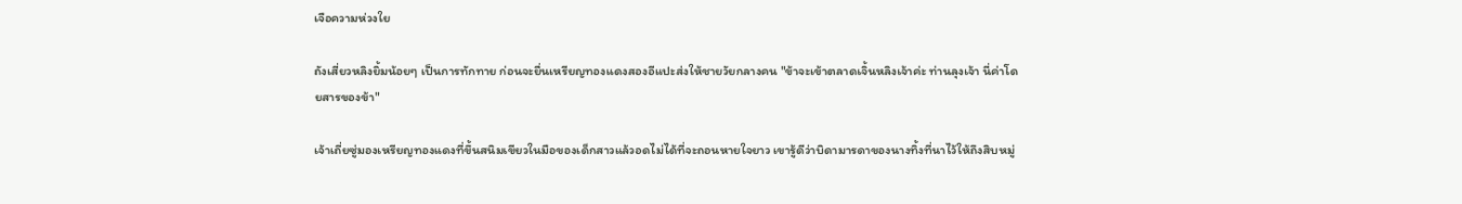เจือความห่วงใย

ถังเสี่ยวหลิงยิ้มน้อยๆ เป็นการทักทาย ก่อนจะยื่นเหรียญทองแดงสองอีแปะส่งให้ชายวัยกลางคน "ข้าจะเข้าตลาดเจิ้นหลิงเจ้าค่ะ ท่านลุงเจ้า นี่ค่าโดยสารของข้า"

เจ้าเถี่ยซู่มองเหรียญทองแดงที่ขึ้นสนิมเขียวในมือของเด็กสาวแล้วอดไม่ได้ที่จะถอนหายใจยาว เขารู้ดีว่าบิดามารดาของนางทิ้งที่นาไว้ให้ถึงสิบหมู่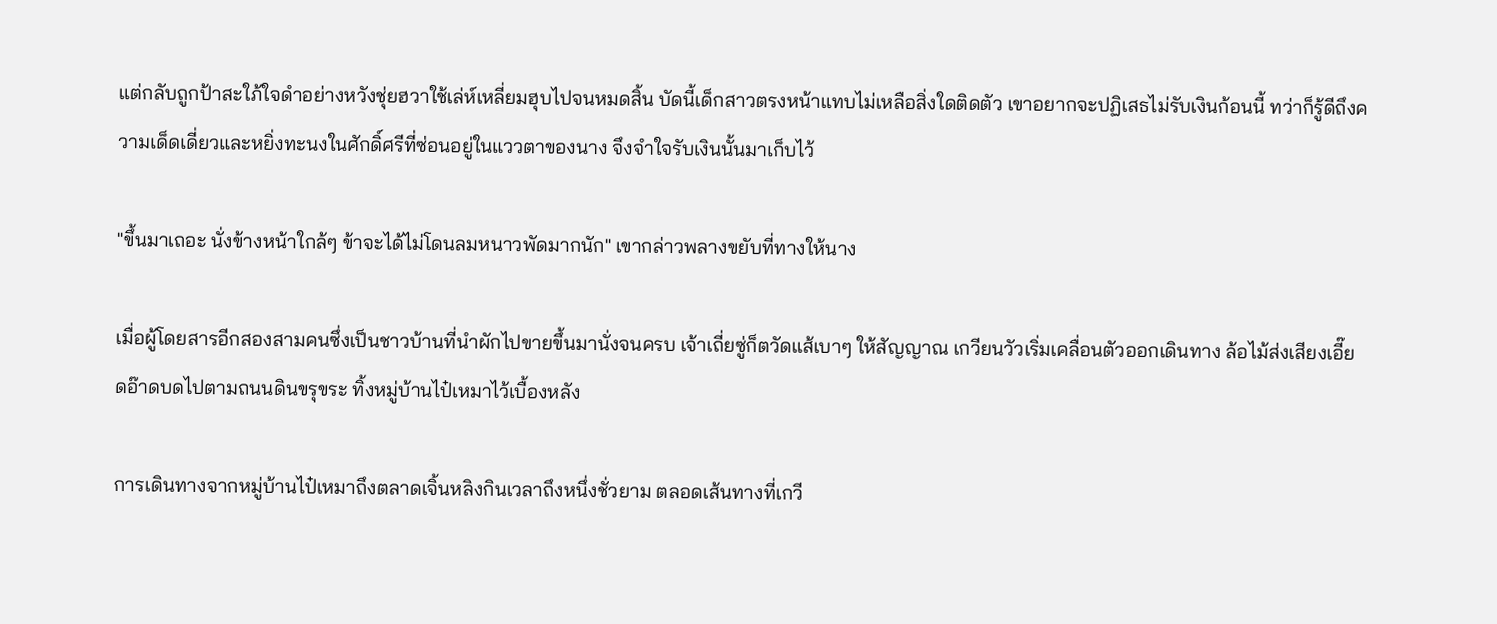แต่กลับถูกป้าสะใภ้ใจดำอย่างหวังชุ่ยฮวาใช้เล่ห์เหลี่ยมฮุบไปจนหมดสิ้น บัดนี้เด็กสาวตรงหน้าแทบไม่เหลือสิ่งใดติดตัว เขาอยากจะปฏิเสธไม่รับเงินก้อนนี้ ทว่าก็รู้ดีถึงความเด็ดเดี่ยวและหยิ่งทะนงในศักดิ์ศรีที่ซ่อนอยู่ในแววตาของนาง จึงจำใจรับเงินนั้นมาเก็บไว้

"ขึ้นมาเถอะ นั่งข้างหน้าใกล้ๆ ข้าจะได้ไม่โดนลมหนาวพัดมากนัก" เขากล่าวพลางขยับที่ทางให้นาง

เมื่อผู้โดยสารอีกสองสามคนซึ่งเป็นชาวบ้านที่นำผักไปขายขึ้นมานั่งจนครบ เจ้าเถี่ยซู่ก็ตวัดแส้เบาๆ ให้สัญญาณ เกวียนวัวเริ่มเคลื่อนตัวออกเดินทาง ล้อไม้ส่งเสียงเอี๊ยดอ๊าดบดไปตามถนนดินขรุขระ ทิ้งหมู่บ้านไป๋เหมาไว้เบื้องหลัง

การเดินทางจากหมู่บ้านไป๋เหมาถึงตลาดเจิ้นหลิงกินเวลาถึงหนึ่งชั่วยาม ตลอดเส้นทางที่เกวี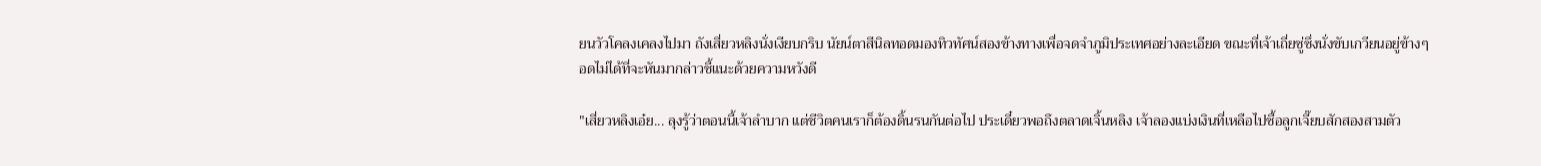ยนวัวโคลงเคลงไปมา ถังเสี่ยวหลิงนั่งเงียบกริบ นัยน์ตาสีนิลทอดมองทิวทัศน์สองข้างทางเพื่อจดจำภูมิประเทศอย่างละเอียด ขณะที่เจ้าเถี่ยซู่ซึ่งนั่งขับเกวียนอยู่ข้างๆ อดไม่ได้ที่จะหันมากล่าวชี้แนะด้วยความหวังดี

"เสี่ยวหลิงเอ๋ย... ลุงรู้ว่าตอนนี้เจ้าลำบาก แต่ชีวิตคนเราก็ต้องดิ้นรนกันต่อไป ประเดี๋ยวพอถึงตลาดเจิ้นหลิง เจ้าลองแบ่งเงินที่เหลือไปซื้อลูกเจี๊ยบสักสองสามตัว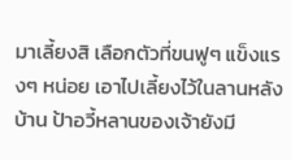มาเลี้ยงสิ เลือกตัวที่ขนฟูๆ แข็งแรงๆ หน่อย เอาไปเลี้ยงไว้ในลานหลังบ้าน ป้าอวี้หลานของเจ้ายังมี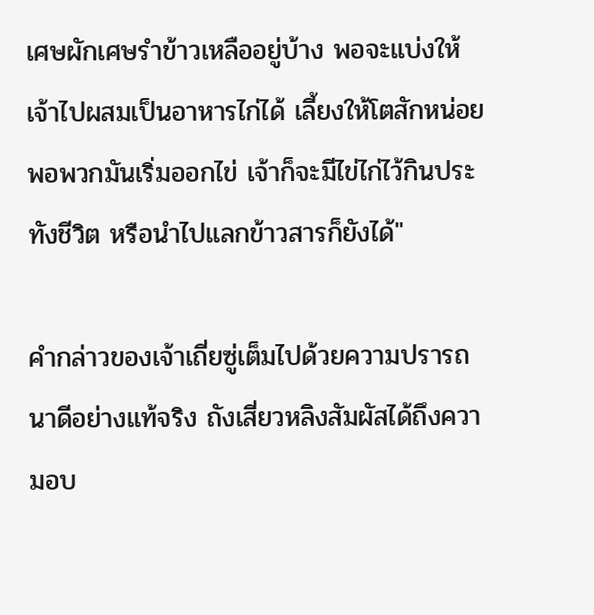เศษผักเศษรำข้าวเหลืออยู่บ้าง พอจะแบ่งให้เจ้าไปผสมเป็นอาหารไก่ได้ เลี้ยงให้โตสักหน่อย พอพวกมันเริ่มออกไข่ เจ้าก็จะมีไข่ไก่ไว้กินประทังชีวิต หรือนำไปแลกข้าวสารก็ยังได้"

คำกล่าวของเจ้าเถี่ยซู่เต็มไปด้วยความปรารถนาดีอย่างแท้จริง ถังเสี่ยวหลิงสัมผัสได้ถึงความอบ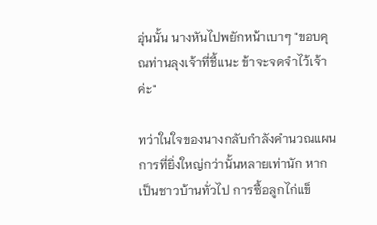อุ่นนั้น นางหันไปพยักหน้าเบาๆ "ขอบคุณท่านลุงเจ้าที่ชี้แนะ ข้าจะจดจำไว้เจ้าค่ะ"

ทว่าในใจของนางกลับกำลังคำนวณแผนการที่ยิ่งใหญ่กว่านั้นหลายเท่านัก หากเป็นชาวบ้านทั่วไป การซื้อลูกไก่แข็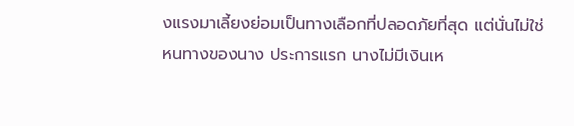งแรงมาเลี้ยงย่อมเป็นทางเลือกที่ปลอดภัยที่สุด แต่นั่นไม่ใช่หนทางของนาง ประการแรก นางไม่มีเงินเห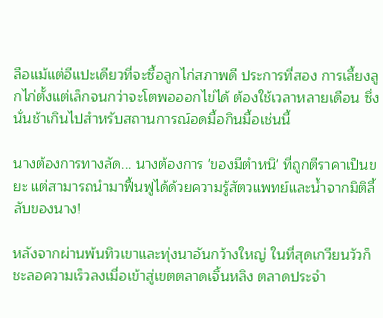ลือแม้แต่อีแปะเดียวที่จะซื้อลูกไก่สภาพดี ประการที่สอง การเลี้ยงลูกไก่ตั้งแต่เล็กจนกว่าจะโตพอออกไข่ได้ ต้องใช้เวลาหลายเดือน ซึ่งนั่นช้าเกินไปสำหรับสถานการณ์อดมื้อกินมื้อเช่นนี้

นางต้องการทางลัด... นางต้องการ 'ของมีตำหนิ' ที่ถูกตีราคาเป็นขยะ แต่สามารถนำมาฟื้นฟูได้ด้วยความรู้สัตวแพทย์และน้ำจากมิติลี้ลับของนาง!

หลังจากผ่านพ้นทิวเขาและทุ่งนาอันกว้างใหญ่ ในที่สุดเกวียนวัวก็ชะลอความเร็วลงเมื่อเข้าสู่เขตตลาดเจิ้นหลิง ตลาดประจำ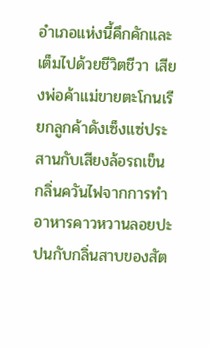อำเภอแห่งนี้คึกคักและเต็มไปด้วยชีวิตชีวา เสียงพ่อค้าแม่ขายตะโกนเรียกลูกค้าดังเซ็งแซ่ประสานกับเสียงล้อรถเข็น กลิ่นควันไฟจากการทำอาหารคาวหวานลอยปะปนกับกลิ่นสาบของสัต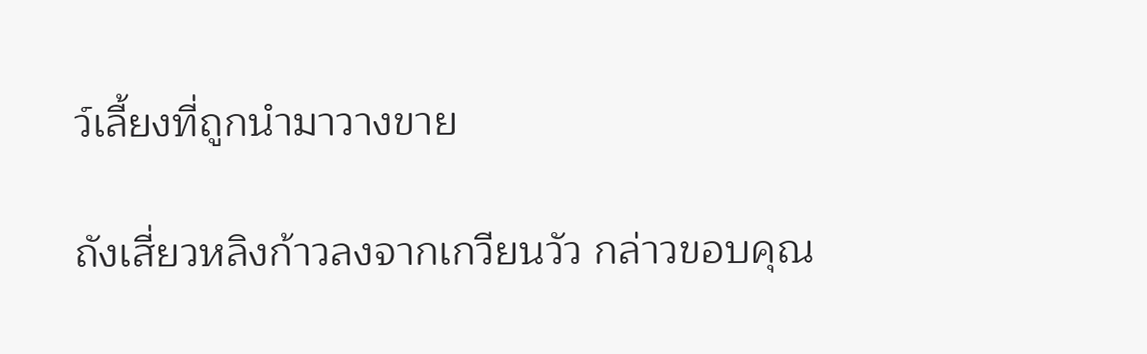ว์เลี้ยงที่ถูกนำมาวางขาย

ถังเสี่ยวหลิงก้าวลงจากเกวียนวัว กล่าวขอบคุณ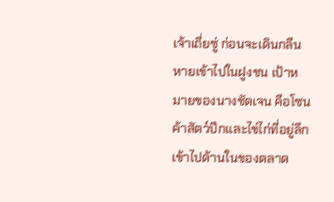เจ้าเถี่ยซู่ ก่อนจะเดินกลืนหายเข้าไปในฝูงชน เป้าหมายของนางชัดเจน คือโซนค้าสัตว์ปีกและไข่ไก่ที่อยู่ลึกเข้าไปด้านในของตลาด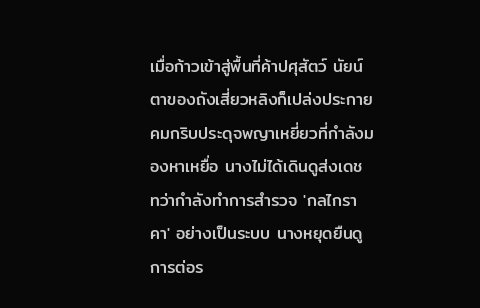เมื่อก้าวเข้าสู่พื้นที่ค้าปศุสัตว์ นัยน์ตาของถังเสี่ยวหลิงก็เปล่งประกายคมกริบประดุจพญาเหยี่ยวที่กำลังมองหาเหยื่อ นางไม่ได้เดินดูส่งเดช ทว่ากำลังทำการสำรวจ 'กลไกราคา' อย่างเป็นระบบ นางหยุดยืนดูการต่อร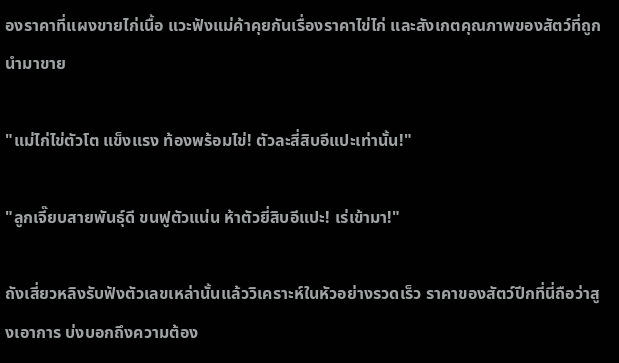องราคาที่แผงขายไก่เนื้อ แวะฟังแม่ค้าคุยกันเรื่องราคาไข่ไก่ และสังเกตคุณภาพของสัตว์ที่ถูกนำมาขาย

"แม่ไก่ไข่ตัวโต แข็งแรง ท้องพร้อมไข่! ตัวละสี่สิบอีแปะเท่านั้น!"

"ลูกเจี๊ยบสายพันธุ์ดี ขนฟูตัวแน่น ห้าตัวยี่สิบอีแปะ! เร่เข้ามา!"

ถังเสี่ยวหลิงรับฟังตัวเลขเหล่านั้นแล้ววิเคราะห์ในหัวอย่างรวดเร็ว ราคาของสัตว์ปีกที่นี่ถือว่าสูงเอาการ บ่งบอกถึงความต้อง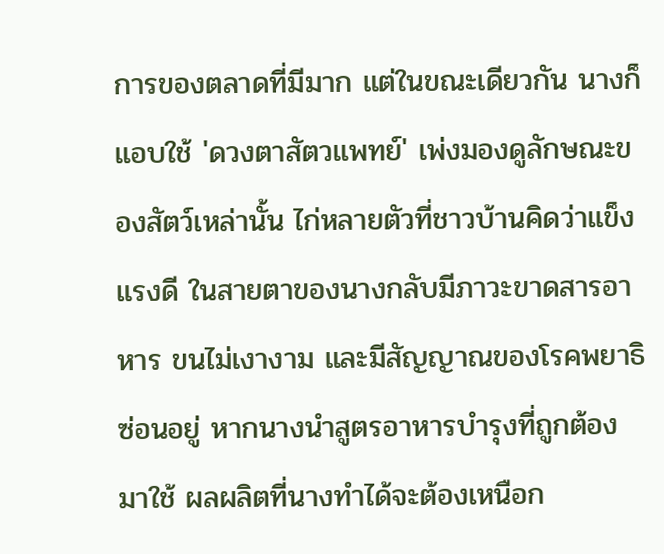การของตลาดที่มีมาก แต่ในขณะเดียวกัน นางก็แอบใช้ 'ดวงตาสัตวแพทย์' เพ่งมองดูลักษณะของสัตว์เหล่านั้น ไก่หลายตัวที่ชาวบ้านคิดว่าแข็งแรงดี ในสายตาของนางกลับมีภาวะขาดสารอาหาร ขนไม่เงางาม และมีสัญญาณของโรคพยาธิซ่อนอยู่ หากนางนำสูตรอาหารบำรุงที่ถูกต้องมาใช้ ผลผลิตที่นางทำได้จะต้องเหนือก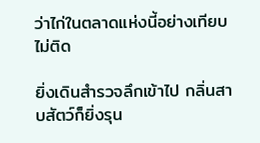ว่าไก่ในตลาดแห่งนี้อย่างเทียบไม่ติด

ยิ่งเดินสำรวจลึกเข้าไป กลิ่นสาบสัตว์ก็ยิ่งรุน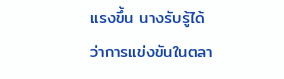แรงขึ้น นางรับรู้ได้ว่าการแข่งขันในตลา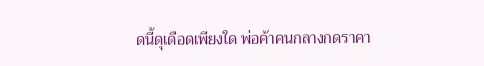ดนี้ดุเดือดเพียงใด พ่อค้าคนกลางกดราคา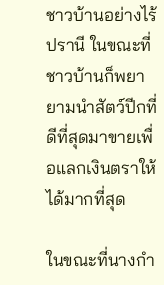ชาวบ้านอย่างไร้ปรานี ในขณะที่ชาวบ้านก็พยายามนำสัตว์ปีกที่ดีที่สุดมาขายเพื่อแลกเงินตราให้ได้มากที่สุด

ในขณะที่นางกำ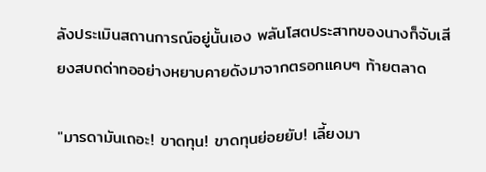ลังประเมินสถานการณ์อยู่นั้นเอง พลันโสตประสาทของนางก็จับเสียงสบถด่าทออย่างหยาบคายดังมาจากตรอกแคบๆ ท้ายตลาด

"มารดามันเถอะ! ขาดทุน! ขาดทุนย่อยยับ! เลี้ยงมา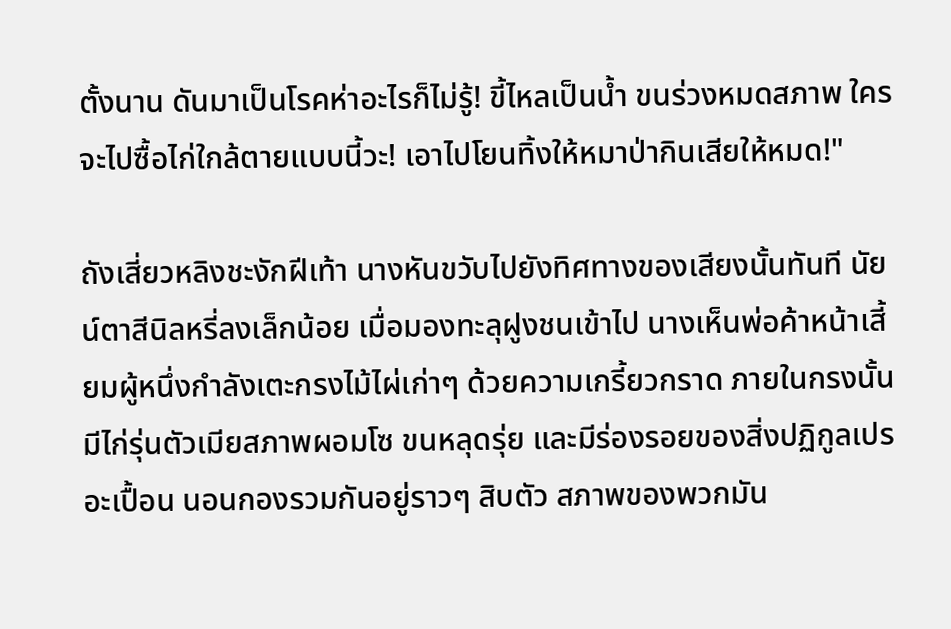ตั้งนาน ดันมาเป็นโรคห่าอะไรก็ไม่รู้! ขี้ไหลเป็นน้ำ ขนร่วงหมดสภาพ ใครจะไปซื้อไก่ใกล้ตายแบบนี้วะ! เอาไปโยนทิ้งให้หมาป่ากินเสียให้หมด!"

ถังเสี่ยวหลิงชะงักฝีเท้า นางหันขวับไปยังทิศทางของเสียงนั้นทันที นัยน์ตาสีนิลหรี่ลงเล็กน้อย เมื่อมองทะลุฝูงชนเข้าไป นางเห็นพ่อค้าหน้าเสี้ยมผู้หนึ่งกำลังเตะกรงไม้ไผ่เก่าๆ ด้วยความเกรี้ยวกราด ภายในกรงนั้นมีไก่รุ่นตัวเมียสภาพผอมโซ ขนหลุดรุ่ย และมีร่องรอยของสิ่งปฏิกูลเปรอะเปื้อน นอนกองรวมกันอยู่ราวๆ สิบตัว สภาพของพวกมัน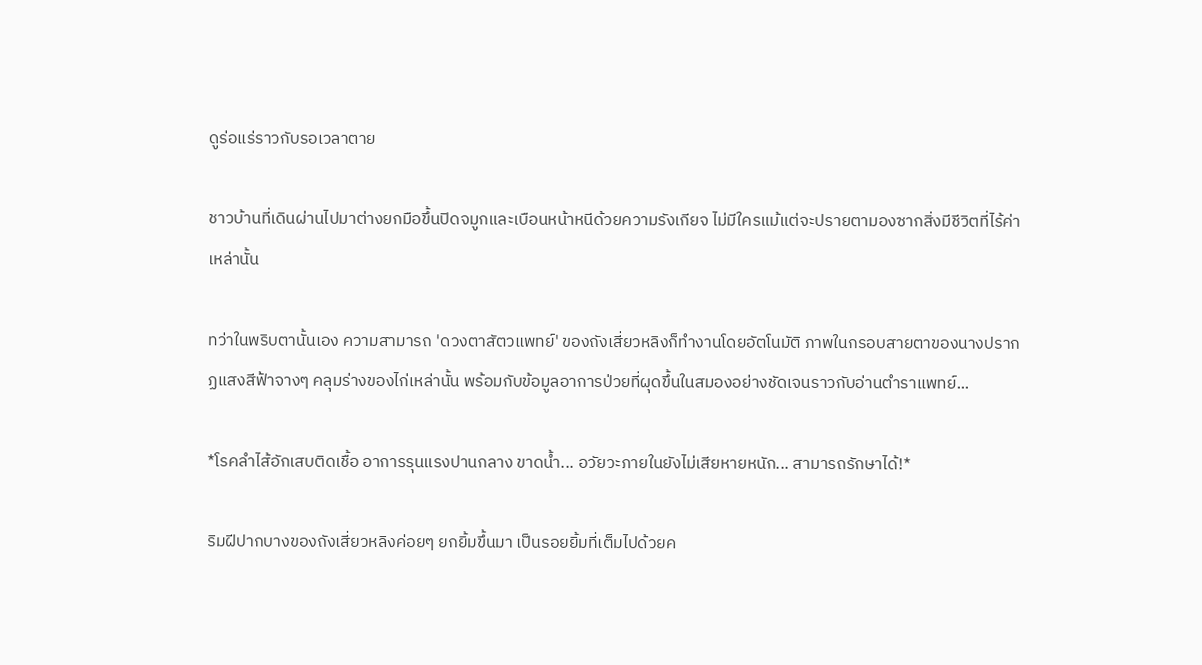ดูร่อแร่ราวกับรอเวลาตาย

ชาวบ้านที่เดินผ่านไปมาต่างยกมือขึ้นปิดจมูกและเบือนหน้าหนีด้วยความรังเกียจ ไม่มีใครแม้แต่จะปรายตามองซากสิ่งมีชีวิตที่ไร้ค่าเหล่านั้น

ทว่าในพริบตานั้นเอง ความสามารถ 'ดวงตาสัตวแพทย์' ของถังเสี่ยวหลิงก็ทำงานโดยอัตโนมัติ ภาพในกรอบสายตาของนางปรากฏแสงสีฟ้าจางๆ คลุมร่างของไก่เหล่านั้น พร้อมกับข้อมูลอาการป่วยที่ผุดขึ้นในสมองอย่างชัดเจนราวกับอ่านตำราแพทย์...

*โรคลำไส้อักเสบติดเชื้อ อาการรุนแรงปานกลาง ขาดน้ำ... อวัยวะภายในยังไม่เสียหายหนัก... สามารถรักษาได้!*

ริมฝีปากบางของถังเสี่ยวหลิงค่อยๆ ยกยิ้มขึ้นมา เป็นรอยยิ้มที่เต็มไปด้วยค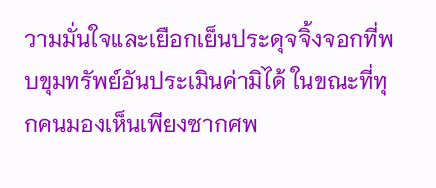วามมั่นใจและเยือกเย็นประดุจจิ้งจอกที่พบขุมทรัพย์อันประเมินค่ามิได้ ในขณะที่ทุกคนมองเห็นเพียงซากศพ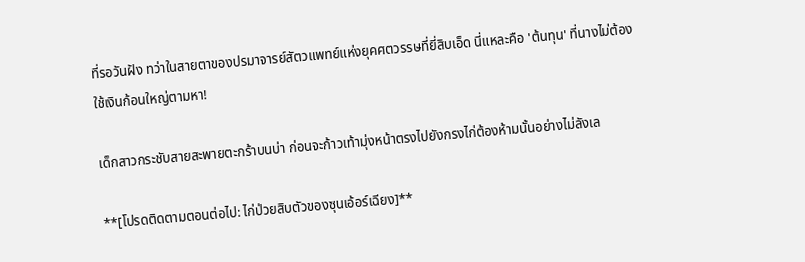ที่รอวันฝัง ทว่าในสายตาของปรมาจารย์สัตวแพทย์แห่งยุคศตวรรษที่ยี่สิบเอ็ด นี่แหละคือ 'ต้นทุน' ที่นางไม่ต้องใช้เงินก้อนใหญ่ตามหา!

เด็กสาวกระชับสายสะพายตะกร้าบนบ่า ก่อนจะก้าวเท้ามุ่งหน้าตรงไปยังกรงไก่ต้องห้ามนั้นอย่างไม่ลังเล

**[โปรดติดตามตอนต่อไป: ไก่ป่วยสิบตัวของซุนเอ้อร์เฉียง]**